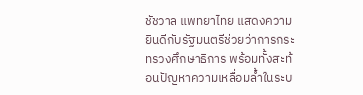ชัชวาล แพทยาไทย แสดงความยินดีกับรัฐมนตรีช่วยว่าการกระทรวงศึกษาธิการ พร้อมทั้งสะท้อนปัญหาความเหลื่อมล้ำในระบ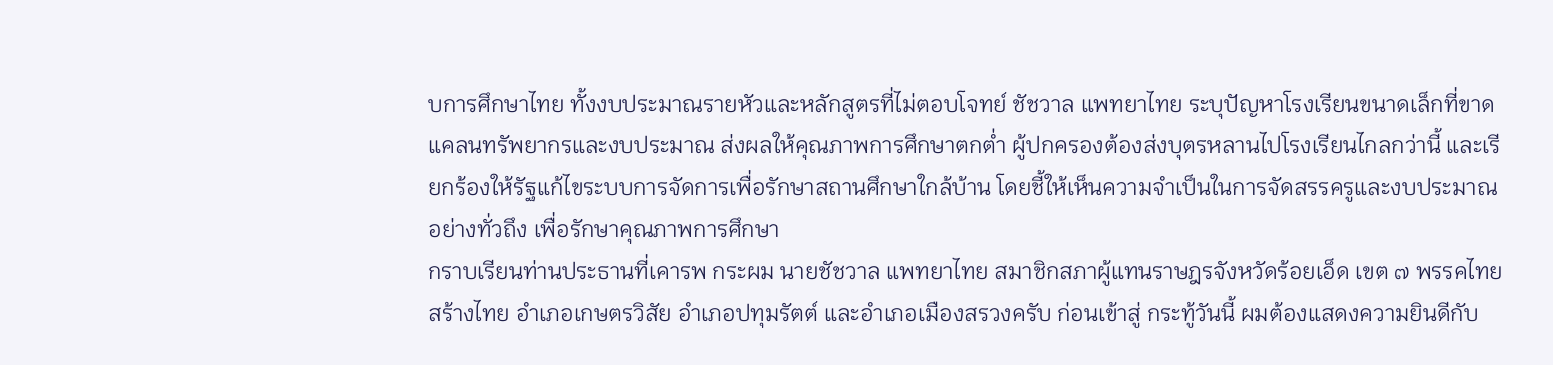บการศึกษาไทย ทั้งงบประมาณรายหัวและหลักสูตรที่ไม่ตอบโจทย์ ชัชวาล แพทยาไทย ระบุปัญหาโรงเรียนขนาดเล็กที่ขาดแคลนทรัพยากรและงบประมาณ ส่งผลให้คุณภาพการศึกษาตกต่ำ ผู้ปกครองต้องส่งบุตรหลานไปโรงเรียนไกลกว่านี้ และเรียกร้องให้รัฐแก้ไขระบบการจัดการเพื่อรักษาสถานศึกษาใกล้บ้าน โดยชี้ให้เห็นความจำเป็นในการจัดสรรครูและงบประมาณอย่างทั่วถึง เพื่อรักษาคุณภาพการศึกษา
กราบเรียนท่านประธานที่เคารพ กระผม นายชัชวาล แพทยาไทย สมาชิกสภาผู้แทนราษฎรจังหวัดร้อยเอ็ด เขต ๗ พรรคไทยสร้างไทย อำเภอเกษตรวิสัย อำเภอปทุมรัตต์ และอำเภอเมืองสรวงครับ ก่อนเข้าสู่ กระทู้วันนี้ ผมต้องแสดงความยินดีกับ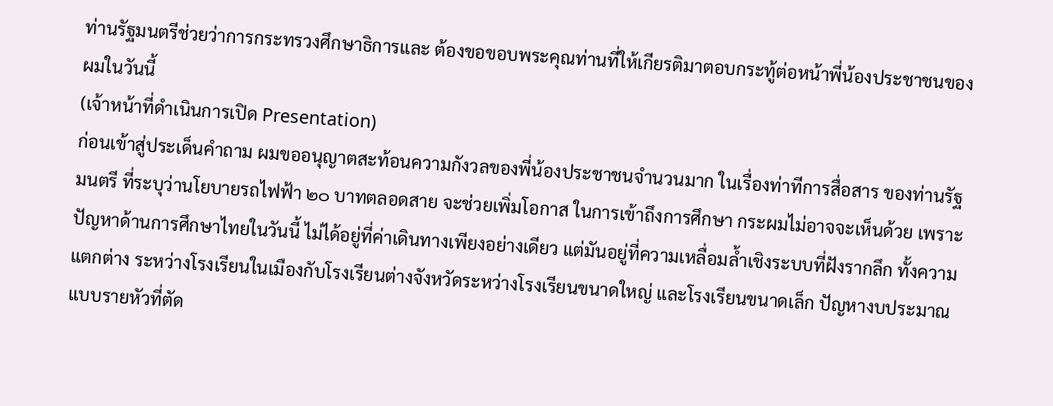ท่านรัฐมนตรีช่วยว่าการกระทรวงศึกษาธิการและ ต้องขอขอบพระคุณท่านที่ให้เกียรติมาตอบกระทู้ต่อหน้าพี่น้องประชาชนของผมในวันนี้
(เจ้าหน้าที่ดำเนินการเปิด Presentation)
ก่อนเข้าสู่ประเด็นคำถาม ผมขออนุญาตสะท้อนความกังวลของพี่น้องประชาชนจำนวนมาก ในเรื่องท่าทีการสื่อสาร ของท่านรัฐมนตรี ที่ระบุว่านโยบายรถไฟฟ้า ๒๐ บาทตลอดสาย จะช่วยเพิ่มโอกาส ในการเข้าถึงการศึกษา กระผมไม่อาจจะเห็นด้วย เพราะปัญหาด้านการศึกษาไทยในวันนี้ ไม่ได้อยู่ที่ค่าเดินทางเพียงอย่างเดียว แต่มันอยู่ที่ความเหลื่อมล้ำเชิงระบบที่ฝังรากลึก ทั้งความแตกต่าง ระหว่างโรงเรียนในเมืองกับโรงเรียนต่างจังหวัดระหว่างโรงเรียนขนาดใหญ่ และโรงเรียนขนาดเล็ก ปัญหางบประมาณแบบรายหัวที่ตัด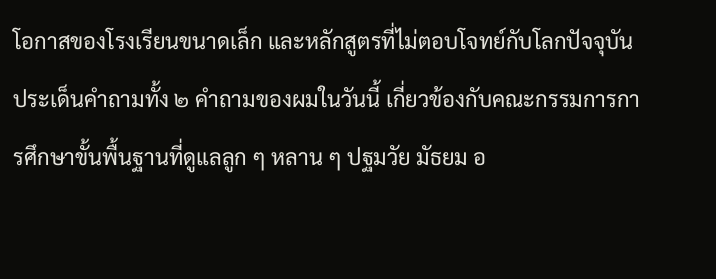โอกาสของโรงเรียนขนาดเล็ก และหลักสูตรที่ไม่ตอบโจทย์กับโลกปัจจุบัน ประเด็นคำถามทั้ง ๒ คำถามของผมในวันนี้ เกี่ยวข้องกับคณะกรรมการการศึกษาขั้นพื้นฐานที่ดูแลลูก ๆ หลาน ๆ ปฐมวัย มัธยม อ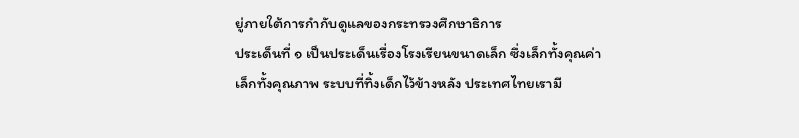ยู่ภายใต้การกำกับดูแลของกระทรวงศึกษาธิการ
ประเด็นที่ ๑ เป็นประเด็นเรื่องโรงเรียนขนาดเล็ก ซึ่งเล็กทั้งคุณค่า เล็กทั้งคุณภาพ ระบบที่ทิ้งเด็กไว้ข้างหลัง ประเทศไทยเรามี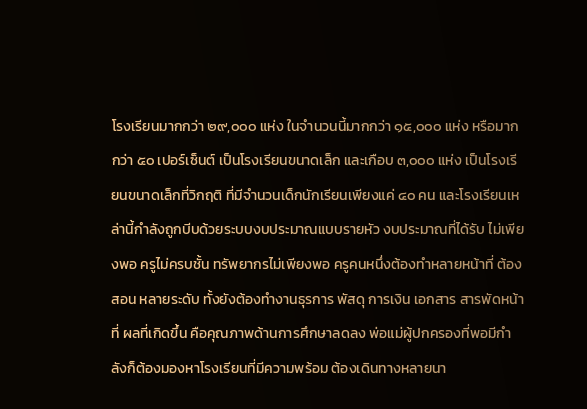โรงเรียนมากกว่า ๒๙,๐๐๐ แห่ง ในจำนวนนี้มากกว่า ๑๕,๐๐๐ แห่ง หรือมากกว่า ๕๐ เปอร์เซ็นต์ เป็นโรงเรียนขนาดเล็ก และเกือบ ๓,๐๐๐ แห่ง เป็นโรงเรียนขนาดเล็กที่วิกฤติ ที่มีจำนวนเด็กนักเรียนเพียงแค่ ๔๐ คน และโรงเรียนเหล่านี้กำลังถูกบีบด้วยระบบงบประมาณแบบรายหัว งบประมาณที่ได้รับ ไม่เพียงพอ ครูไม่ครบชั้น ทรัพยากรไม่เพียงพอ ครูคนหนึ่งต้องทำหลายหน้าที่ ต้องสอน หลายระดับ ทั้งยังต้องทำงานธุรการ พัสดุ การเงิน เอกสาร สารพัดหน้าที่ ผลที่เกิดขึ้น คือคุณภาพด้านการศึกษาลดลง พ่อแม่ผู้ปกครองที่พอมีกำลังก็ต้องมองหาโรงเรียนที่มีความพร้อม ต้องเดินทางหลายนา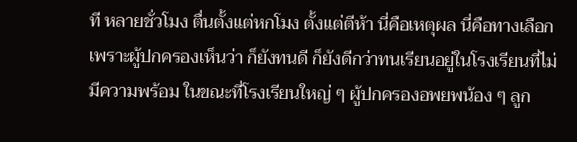ที หลายชั่วโมง ตื่นตั้งแต่หกโมง ตั้งแต่ตีห้า นี่คือเหตุผล นี่คือทางเลือก เพราะผู้ปกครองเห็นว่า ก็ยังทนดี ก็ยังดีกว่าทนเรียนอยู่ในโรงเรียนที่ไม่มีความพร้อม ในขณะที่โรงเรียนใหญ่ ๆ ผู้ปกครองอพยพน้อง ๆ ลูก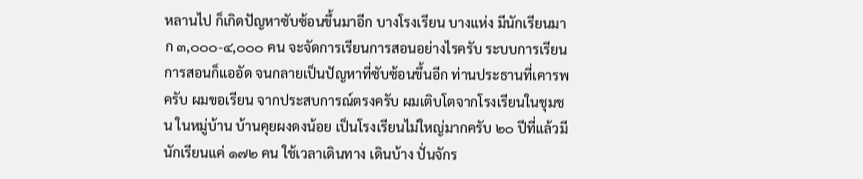หลานไป ก็เกิดปัญหาซับซ้อนขึ้นมาอีก บางโรงเรียน บางแห่ง มีนักเรียนมาก ๓,๐๐๐-๔,๐๐๐ คน จะจัดการเรียนการสอนอย่างไรครับ ระบบการเรียน การสอนก็แออัด จนกลายเป็นปัญหาที่ซับซ้อนขึ้นอีก ท่านประธานที่เคารพครับ ผมขอเรียน จากประสบการณ์ตรงครับ ผมเติบโตจากโรงเรียนในชุมชน ในหมู่บ้าน บ้านคุยผงดงน้อย เป็นโรงเรียนไม่ใหญ่มากครับ ๒๐ ปีที่แล้วมีนักเรียนแค่ ๑๗๒ คน ใช้เวลาเดินทาง เดินบ้าง ปั่นจักร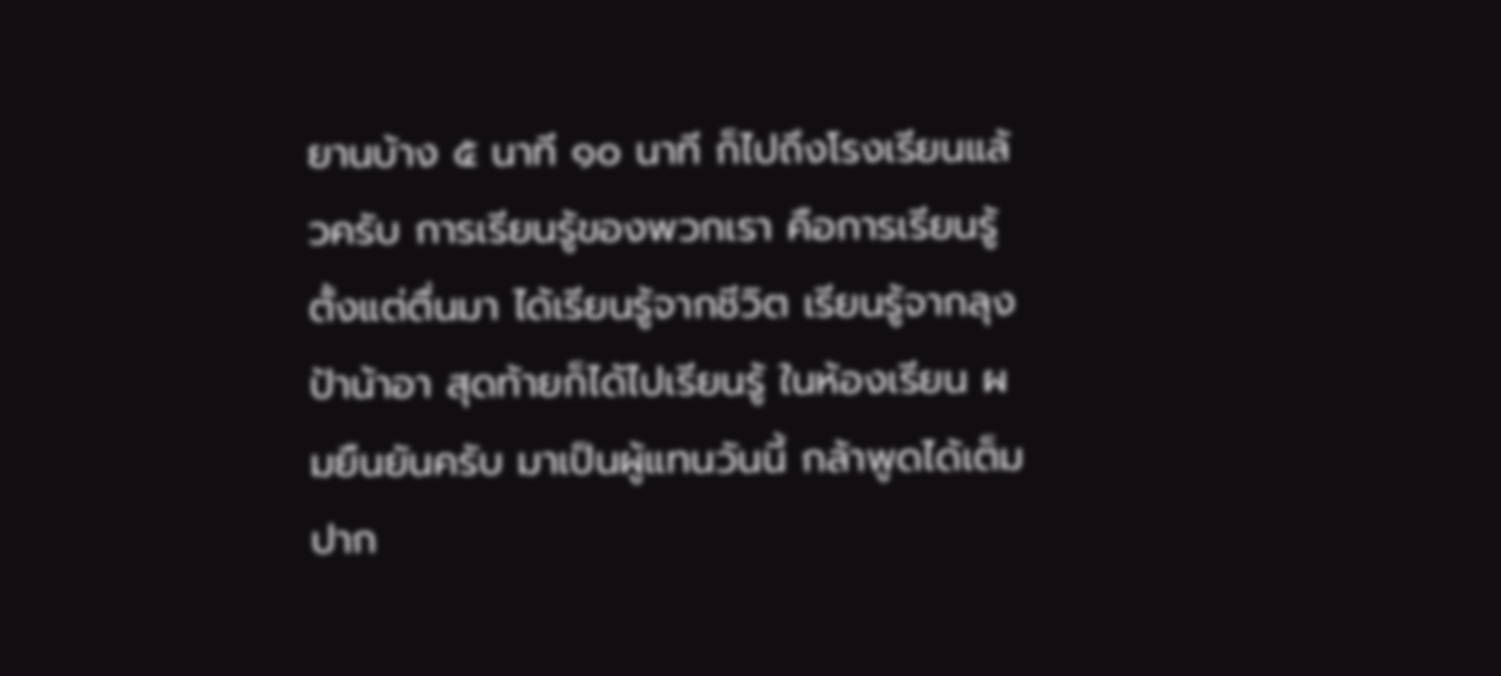ยานบ้าง ๕ นาที ๑๐ นาที ก็ไปถึงโรงเรียนแล้วครับ การเรียนรู้ของพวกเรา คือการเรียนรู้ตั้งแต่ตื่นมา ได้เรียนรู้จากชีวิต เรียนรู้จากลุงป้าน้าอา สุดท้ายก็ได้ไปเรียนรู้ ในห้องเรียน ผมยืนยันครับ มาเป็นผู้แทนวันนี้ กล้าพูดได้เต็มปาก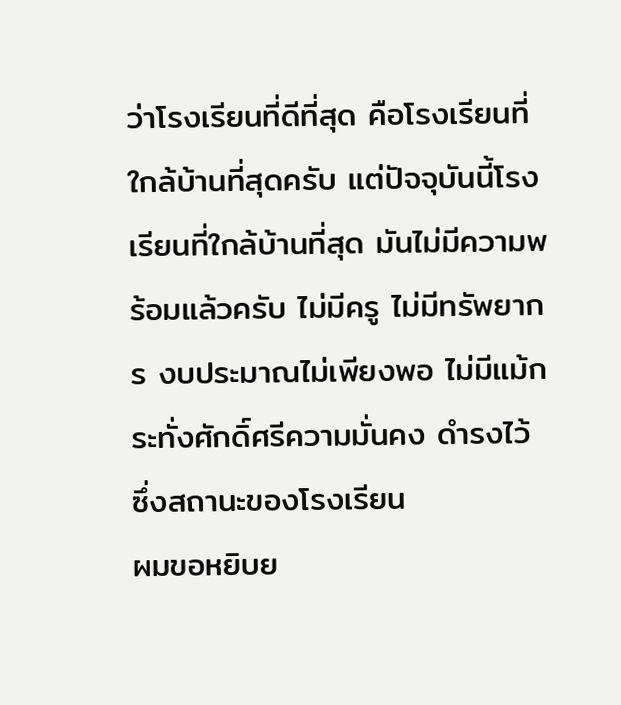ว่าโรงเรียนที่ดีที่สุด คือโรงเรียนที่ใกล้บ้านที่สุดครับ แต่ปัจจุบันนี้โรงเรียนที่ใกล้บ้านที่สุด มันไม่มีความพร้อมแล้วครับ ไม่มีครู ไม่มีทรัพยากร งบประมาณไม่เพียงพอ ไม่มีแม้กระทั่งศักดิ์ศรีความมั่นคง ดำรงไว้ ซึ่งสถานะของโรงเรียน
ผมขอหยิบย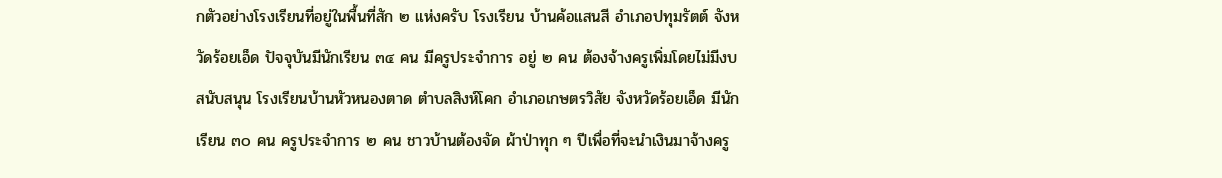กตัวอย่างโรงเรียนที่อยู่ในพื้นที่สัก ๒ แห่งครับ โรงเรียน บ้านค้อแสนสี อำเภอปทุมรัตต์ จังหวัดร้อยเอ็ด ปัจจุบันมีนักเรียน ๓๔ คน มีครูประจำการ อยู่ ๒ คน ต้องจ้างครูเพิ่มโดยไม่มีงบสนับสนุน โรงเรียนบ้านหัวหนองตาด ตำบลสิงห์โคก อำเภอเกษตรวิสัย จังหวัดร้อยเอ็ด มีนักเรียน ๓๐ คน ครูประจำการ ๒ คน ชาวบ้านต้องจัด ผ้าป่าทุก ๆ ปีเพื่อที่จะนำเงินมาจ้างครู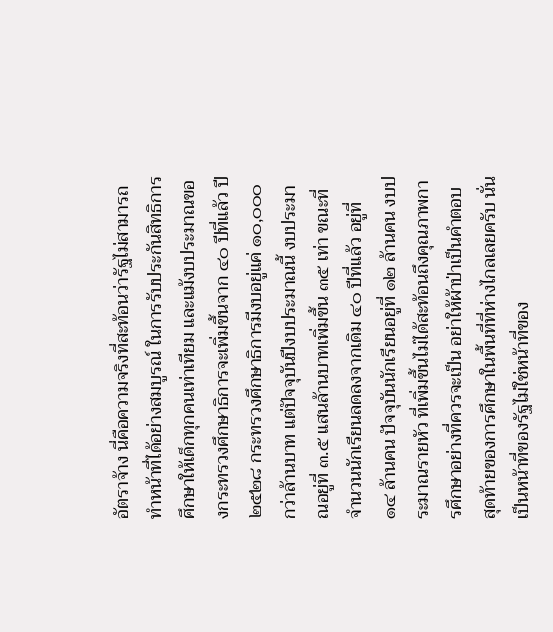อัตราจ้าง นี่คือความจริงที่สะท้อนว่ารัฐไม่สามารถ ทำหน้าที่ได้อย่างสมบูรณ์ ในการรับประกันสิทธิการศึกษาให้เด็กทุกคนเท่าเทียม และแม้งบประมาณของกระทรวงศึกษาธิการจะเพิ่มขึ้นจาก ๔๐ ปีที่แล้ว ปี ๒๕๒๘ กระทรวงศึกษาธิการมีงบอยู่แค่ ๑๐,๐๐๐ กว่าล้านบาท แต่ปัจจุบันปีงบประมาณนี้ งบประมาณอยู่ที่ ๓.๕ แสนล้านบาทเพิ่มขึ้น ๓๕ เท่า ขณะที่จำนวนนักเรียนลดลงจากเดิม ๔๐ ปีที่แล้ว อยู่ที่ ๑๔ ล้านคน ปัจจุบันนักเรียนอยู่ที่ ๑๒ ล้านคน งบประมาณรายหัว ที่เพิ่มขึ้นไม่ได้สะท้อนถึงคุณภาพการศึกษาอย่างที่ควรจะเป็น อย่าให้ผ้าป่าเป็นคำตอบ สุดท้ายของการศึกษาในพื้นที่ที่ห่างไกลเลยครับ นั่นเป็นหน้าที่ของรัฐไม่ใช่หน้าที่ของ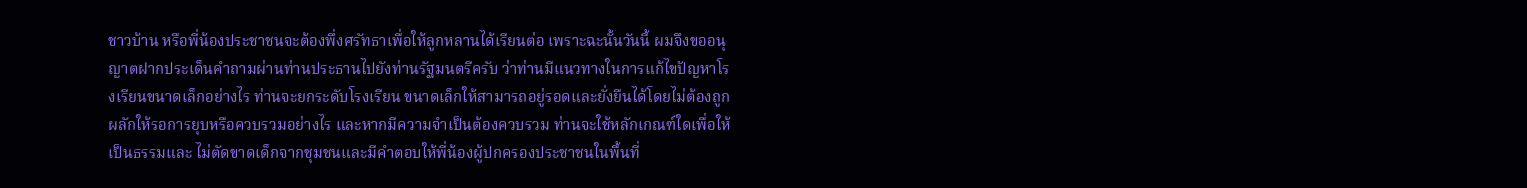ชาวบ้าน หรือพี่น้องประชาชนจะต้องพึ่งศรัทธาเพื่อให้ลูกหลานได้เรียนต่อ เพราะฉะนั้นวันนี้ ผมจึงขออนุญาตฝากประเด็นคำถามผ่านท่านประธานไปยังท่านรัฐมนตรีครับ ว่าท่านมีแนวทางในการแก้ไขปัญหาโรงเรียนขนาดเล็กอย่างไร ท่านจะยกระดับโรงเรียน ขนาดเล็กให้สามารถอยู่รอดและยั่งยืนได้โดยไม่ต้องถูกผลักให้รอการยุบหรือควบรวมอย่างไร และหากมีความจำเป็นต้องควบรวม ท่านจะใช้หลักเกณฑ์ใดเพื่อให้เป็นธรรมและ ไม่ตัดขาดเด็กจากชุมชนและมีคำตอบให้พี่น้องผู้ปกครองประชาชนในพื้นที่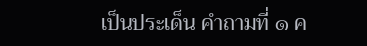เป็นประเด็น คำถามที่ ๑ ค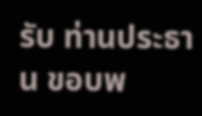รับ ท่านประธาน ขอบพ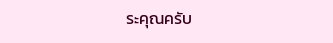ระคุณครับ